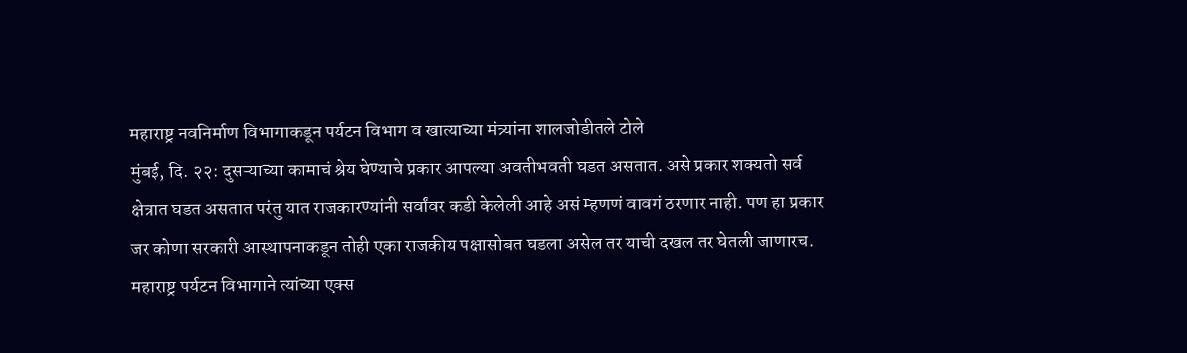महाराष्ट्र नवनिर्माण विभागाकडून पर्यटन विभाग व खात्याच्या मंत्र्यांना शालजोडीतले टोले
मुंबई, दि. २२: दुसऱ्याच्या कामाचं श्रेय घेण्याचे प्रकार आपल्या अवतीभवती घडत असतात. असे प्रकार शक्यतो सर्व क्षेत्रात घडत असतात परंतु यात राजकारण्यांनी सर्वांवर कडी केलेली आहे असं म्हणणं वावगं ठरणार नाही. पण हा प्रकार जर कोणा सरकारी आस्थापनाकडून तोही एका राजकीय पक्षासोबत घडला असेल तर याची दखल तर घेतली जाणारच. महाराष्ट्र पर्यटन विभागाने त्यांच्या एक्स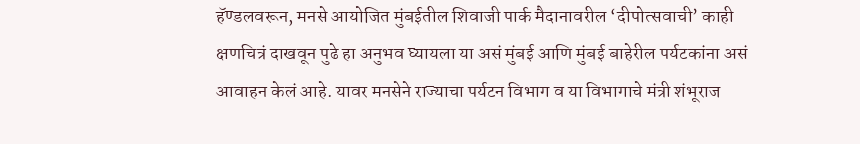हॅण्डलवरून, मनसे आयोजित मुंबईतील शिवाजी पार्क मैदानावरील ‘दीपोत्सवाची’ काही क्षणचित्रं दाखवून पुढे हा अनुभव घ्यायला या असं मुंबई आणि मुंबई बाहेरील पर्यटकांना असं आवाहन केलं आहे. यावर मनसेने राज्याचा पर्यटन विभाग व या विभागाचे मंत्री शंभूराज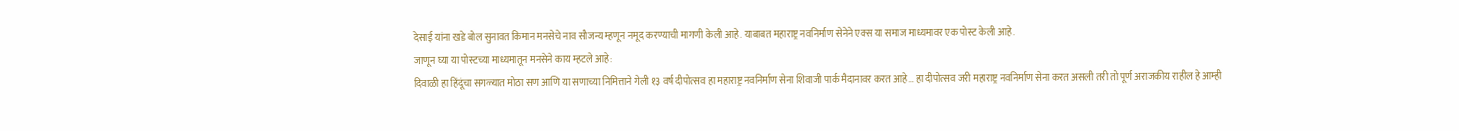देसाई यांना खडे बोल सुनावत किमान मनसेचे नाव सौजन्य म्हणून नमूद करण्याची मागणी केली आहे. याबाबत महाराष्ट्र नवनिर्माण सेनेने एक्स या समाज माध्यमावर एक पोस्ट केली आहे.
जाणून घ्या या पोस्टच्या माध्यमातून मनसेने काय म्हटले आहे:
दिवाळी हा हिंदूंचा सगळ्यात मोठा सण आणि या सणाच्या निमित्ताने गेली १३ वर्ष दीपोत्सव हा महाराष्ट्र नवनिर्माण सेना शिवाजी पार्क मैदानावर करत आहे… हा दीपोत्सव जरी महाराष्ट्र नवनिर्माण सेना करत असली तरी तो पूर्ण अराजकीय राहील हे आम्ही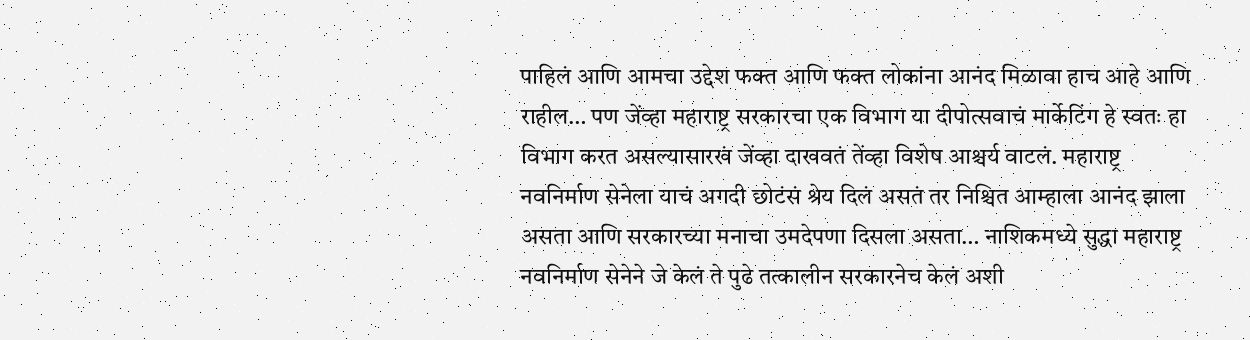पाहिलं आणि आमचा उद्देश फक्त आणि फक्त लोकांना आनंद मिळावा हाच आहे आणि राहील… पण जेंव्हा महाराष्ट्र सरकारचा एक विभाग या दीपोत्सवाचं मार्केटिंग हे स्वतः हा विभाग करत असल्यासारखं जेंव्हा दाखवतं तेंव्हा विशेष आश्चर्य वाटलं. महाराष्ट्र नवनिर्माण सेनेला याचं अगदी छोटंसं श्रेय दिलं असतं तर निश्चित आम्हाला आनंद झाला असता आणि सरकारच्या मनाचा उमदेपणा दिसला असता… नाशिकमध्ये सुद्धा महाराष्ट्र नवनिर्माण सेनेने जे केलं ते पुढे तत्कालीन सरकारनेच केलं अशी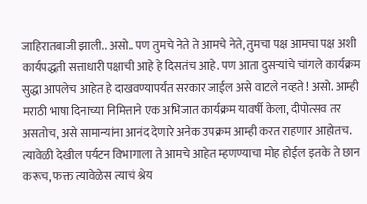जाहिरातबाजी झाली.. असो.. पण तुमचे नेते ते आमचे नेते, तुमचा पक्ष आमचा पक्ष अशी कार्यपद्धती सत्ताधारी पक्षाची आहे हे दिसतंच आहे. पण आता दुसऱ्यांचे चांगले कार्यक्रम सुद्धा आपलेच आहेत हे दाखवण्यापर्यंत सरकार जाईल असे वाटले नव्हते ! असो. आम्ही मराठी भाषा दिनाच्या निमित्ताने एक अभिजात कार्यक्रम यावर्षी केला, दीपोत्सव तर असतोच, असे सामान्यांना आनंद देणारे अनेक उपक्रम आम्ही करत राहणार आहोतच. त्यावेळी देखील पर्यटन विभागाला ते आमचे आहेत म्हणण्याचा मोह होईल इतके ते छान करूच, फक्त त्यावेळेस त्याचं श्रेय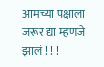आमच्या पक्षाला जरूर द्या म्हणजे झालं ! ! !